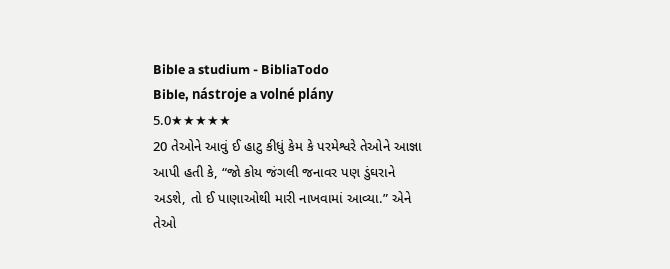Bible a studium - BibliaTodo
Bible, nástroje a volné plány
5.0★★★★★
20 તેઓને આવું ઈ હાટુ કીધું કેમ કે પરમેશ્વરે તેઓને આજ્ઞા આપી હતી કે, “જો કોય જંગલી જનાવર પણ ડુંઘરાને અડશે, તો ઈ પાણાઓથી મારી નાખવામાં આવ્યા.” એને તેઓ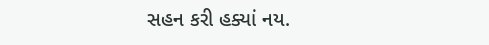સહન કરી હક્યાં નય.